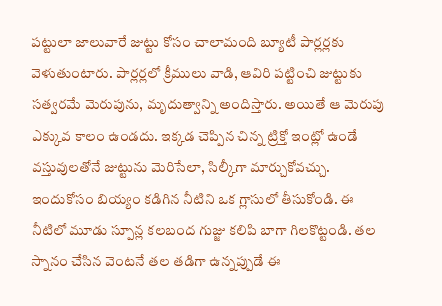పట్టులా జాలువారే జుట్టు కోసం చాలామంది బ్యూటీ పార్లర్లకు వెళుతుంటారు. పార్లర్లలో క్రీములు వాడి, ఆవిరి పట్టించి జుట్టుకు సత్వరమే మెరుపును, మృదుత్వాన్ని అందిస్తారు. అయితే ఆ మెరుపు ఎక్కువ కాలం ఉండదు. ఇక్కడ చెప్పిన చిన్న ట్రిక్తో ఇంట్లో ఉండే వస్తువులతోనే జుట్టును మెరిసేలా, సిల్కీగా మార్చుకోవచ్చు.
ఇందుకోసం బియ్యం కడిగిన నీటిని ఒక గ్లాసులో తీసుకోండి. ఈ నీటిలో మూడు స్పూన్ల కలబంద గుజ్జు కలిపి బాగా గిలకొట్టండి. తల స్నానం చేసిన వెంటనే తల తడిగా ఉన్నప్పుడే ఈ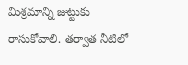మిశ్రమాన్ని జుట్టుకు రాసుకోవాలి. తర్వాత నీటిలో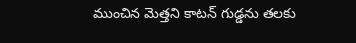ముంచిన మెత్తని కాటన్ గుడ్డను తలకు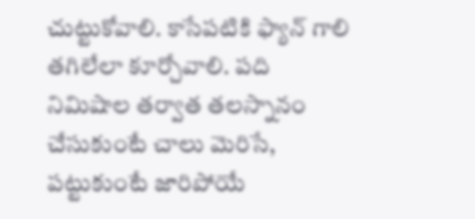చుట్టుకోవాలి. కాసేపటికి ఫ్యాన్ గాలి తగిలేలా కూర్చోవాలి. పది నిమిషాల తర్వాత తలస్నానం చేసుకుంటే చాలు మెరిసే, పట్టుకుంటే జారిపోయే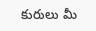కురులు మీ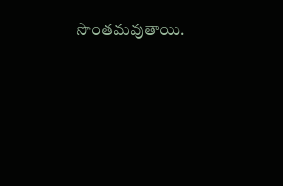సొంతమవుతాయి.